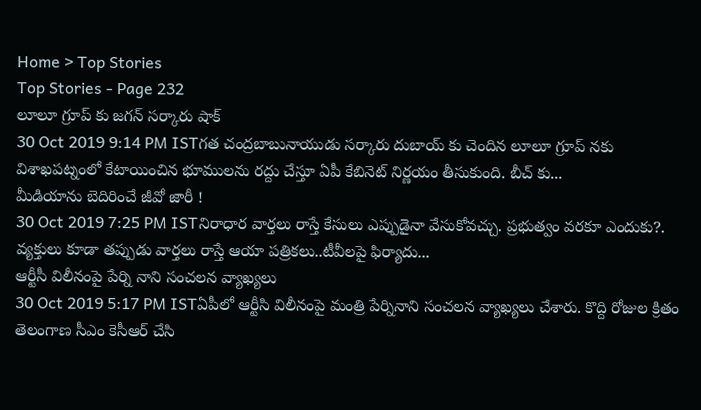Home > Top Stories
Top Stories - Page 232
లూలూ గ్రూప్ కు జగన్ సర్కారు షాక్
30 Oct 2019 9:14 PM ISTగత చంద్రబాబునాయుడు సర్కారు దుబాయ్ కు చెందిన లూలూ గ్రూప్ నకు విశాఖపట్నంలో కేటాయించిన భూములను రద్దు చేస్తూ ఏపీ కేబినెట్ నిర్ణయం తీసుకుంది. బీచ్ కు...
మీడియాను బెదిరించే జీవో జారీ !
30 Oct 2019 7:25 PM ISTనిరాధార వార్తలు రాస్తే కేసులు ఎప్పుడైనా వేసుకోవచ్చు. ప్రభుత్వం వరకూ ఎందుకు?. వ్యక్తులు కూడా తప్పుడు వార్తలు రాస్తే ఆయా పత్రికలు..టీవీలపై ఫిర్యాదు...
ఆర్టీసీ విలీనంపై పేర్ని నాని సంచలన వ్యాఖ్యలు
30 Oct 2019 5:17 PM ISTఏపీలో ఆర్టీసి విలీనంపై మంత్రి పేర్నినాని సంచలన వ్యాఖ్యలు చేశారు. కొద్ది రోజుల క్రితం తెలంగాణ సీఎం కెసీఆర్ చేసి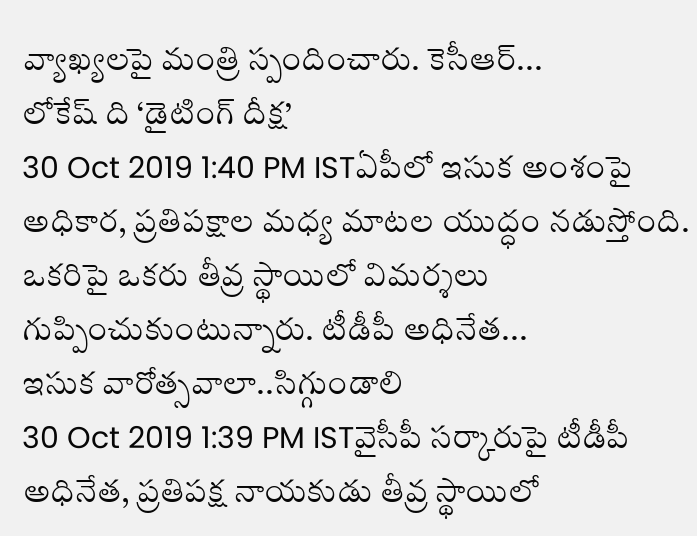వ్యాఖ్యలపై మంత్రి స్పందించారు. కెసీఆర్...
లోకేష్ ది ‘డైటింగ్ దీక్ష’
30 Oct 2019 1:40 PM ISTఏపీలో ఇసుక అంశంపై అధికార, ప్రతిపక్షాల మధ్య మాటల యుద్ధం నడుస్తోంది. ఒకరిపై ఒకరు తీవ్ర స్థాయిలో విమర్శలు గుప్పించుకుంటున్నారు. టీడీపీ అధినేత...
ఇసుక వారోత్సవాలా..సిగ్గుండాలి
30 Oct 2019 1:39 PM ISTవైసీపీ సర్కారుపై టీడీపీ అధినేత, ప్రతిపక్ష నాయకుడు తీవ్ర స్థాయిలో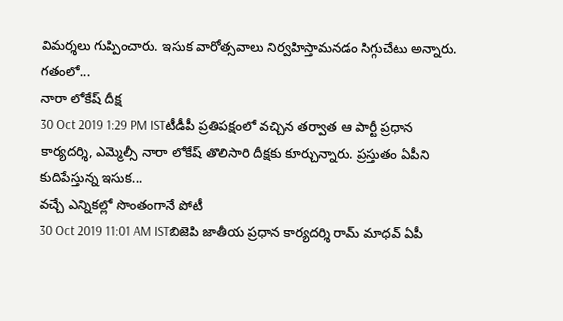విమర్శలు గుప్పించారు. ఇసుక వారోత్సవాలు నిర్వహిస్తామనడం సిగ్గుచేటు అన్నారు. గతంలో...
నారా లోకేష్ దీక్ష
30 Oct 2019 1:29 PM ISTటీడీపీ ప్రతిపక్షంలో వచ్చిన తర్వాత ఆ పార్టీ ప్రధాన కార్యదర్శి, ఎమ్మెల్సీ నారా లోకేష్ తొలిసారి దీక్షకు కూర్చున్నారు. ప్రస్తుతం ఏపీని కుదిపేస్తున్న ఇసుక...
వచ్చే ఎన్నికల్లో సొంతంగానే పోటీ
30 Oct 2019 11:01 AM ISTబిజెపి జాతీయ ప్రధాన కార్యదర్శి రామ్ మాధవ్ ఏపీ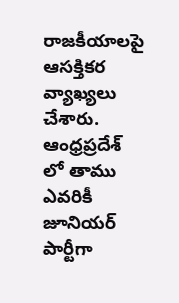రాజకీయాలపై ఆసక్తికర వ్యాఖ్యలు చేశారు. ఆంధ్రప్రదేశ్ లో తాము ఎవరికీ జూనియర్ పార్టీగా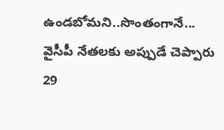ఉండబోమని..సొంతంగానే...
వైసీపీ నేతలకు అప్పుడే చెప్పారు
29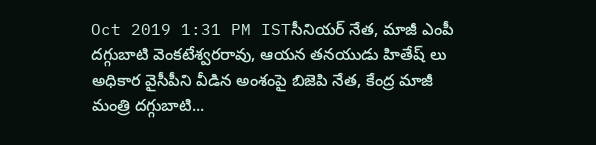Oct 2019 1:31 PM ISTసీనియర్ నేత, మాజీ ఎంపీ దగ్గుబాటి వెంకటేశ్వరరావు, ఆయన తనయుడు హితేష్ లు అధికార వైసీపీని వీడిన అంశంపై బిజెపి నేత, కేంద్ర మాజీ మంత్రి దగ్గుబాటి...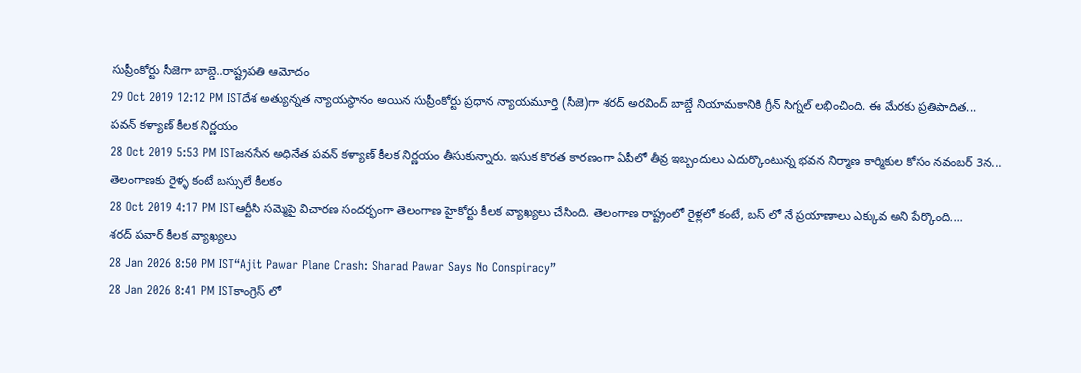సుప్రీంకోర్టు సీజెగా బాబ్డె..రాష్ట్రపతి ఆమోదం
29 Oct 2019 12:12 PM ISTదేశ అత్యున్నత న్యాయస్థానం అయిన సుప్రీంకోర్టు ప్రధాన న్యాయమూర్తి (సీజె)గా శరద్ అరవింద్ బాబ్డే నియామకానికి గ్రీన్ సిగ్నల్ లభించింది. ఈ మేరకు ప్రతిపాదిత...
పవన్ కళ్యాణ్ కీలక నిర్ణయం
28 Oct 2019 5:53 PM ISTజనసేన అధినేత పవన్ కళ్యాణ్ కీలక నిర్ణయం తీసుకున్నారు. ఇసుక కొరత కారణంగా ఏపీలో తీవ్ర ఇబ్బందులు ఎదుర్కొంటున్న భవన నిర్మాణ కార్మికుల కోసం నవంబర్ 3న...
తెలంగాణకు రైళ్ళ కంటే బస్సులే కీలకం
28 Oct 2019 4:17 PM ISTఆర్టీసి సమ్మెపై విచారణ సందర్భంగా తెలంగాణ హైకోర్టు కీలక వ్యాఖ్యలు చేసింది. తెలంగాణ రాష్ట్రంలో రైళ్లలో కంటే, బస్ లో నే ప్రయాణాలు ఎక్కువ అని పేర్కొంది....
శరద్ పవార్ కీలక వ్యాఖ్యలు
28 Jan 2026 8:50 PM IST“Ajit Pawar Plane Crash: Sharad Pawar Says No Conspiracy”
28 Jan 2026 8:41 PM ISTకాంగ్రెస్ లో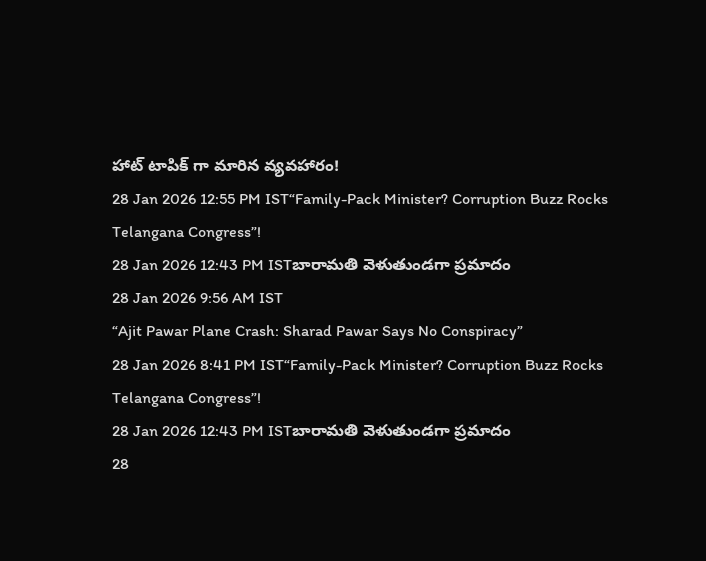హాట్ టాపిక్ గా మారిన వ్యవహారం!
28 Jan 2026 12:55 PM IST“Family-Pack Minister? Corruption Buzz Rocks Telangana Congress”!
28 Jan 2026 12:43 PM ISTబారామతి వెళుతుండగా ప్రమాదం
28 Jan 2026 9:56 AM IST
“Ajit Pawar Plane Crash: Sharad Pawar Says No Conspiracy”
28 Jan 2026 8:41 PM IST“Family-Pack Minister? Corruption Buzz Rocks Telangana Congress”!
28 Jan 2026 12:43 PM ISTబారామతి వెళుతుండగా ప్రమాదం
28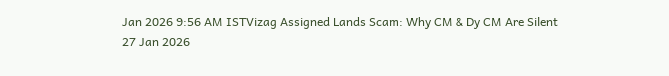Jan 2026 9:56 AM ISTVizag Assigned Lands Scam: Why CM & Dy CM Are Silent
27 Jan 2026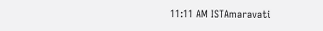11:11 AM ISTAmaravati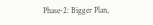Phase-2: Bigger Plan,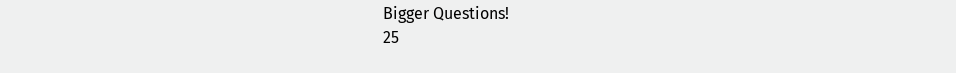Bigger Questions!
25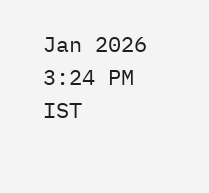Jan 2026 3:24 PM IST